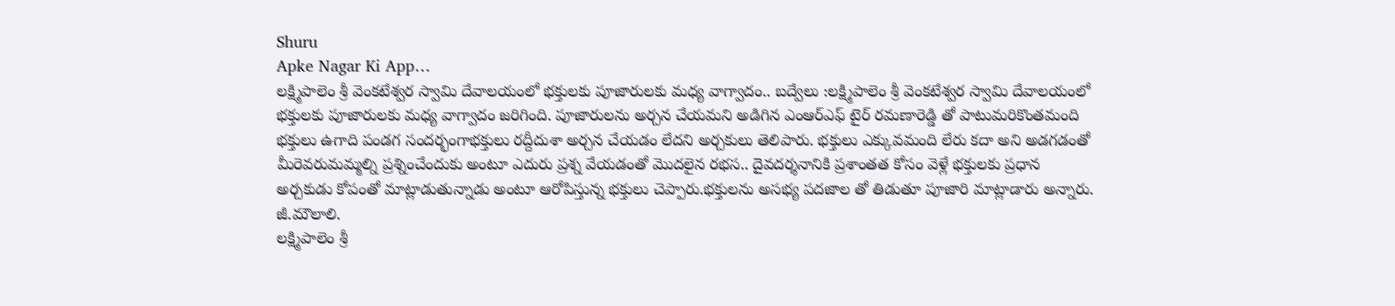Shuru
Apke Nagar Ki App…
లక్ష్మిపాలెం శ్రీ వెంకటేశ్వర స్వామి దేవాలయంలో భక్తులకు పూజారులకు మధ్య వాగ్వాదం.. బద్వేలు :లక్ష్మిపాలెం శ్రీ వెంకటేశ్వర స్వామి దేవాలయంలో భక్తులకు పూజారులకు మధ్య వాగ్వాదం జరిగింది. పూజారులను అర్చన చేయమని అడిగిన ఎంఆర్ఎఫ్ టైర్ రమణారెడ్డి తో పాటుమరికొంతమంది భక్తులు ఉగాది పండగ సందర్భంగాభక్తులు రద్దీదుశా అర్చన చేయడం లేదని అర్చకులు తెలిపారు. భక్తులు ఎక్కువమంది లేరు కదా అని అడగడంతో మీరెవరుమమ్మల్ని ప్రశ్నించేందుకు అంటూ ఎదురు ప్రశ్న వేయడంతో మొదలైన రభస.. దైవదర్శనానికి ప్రశాంతత కోసం వెళ్లే భక్తులకు ప్రధాన అర్చకుడు కోపంతో మాట్లాడుతున్నాడు అంటూ ఆరోపిస్తున్న భక్తులు చెప్పారు.భక్తులను అసభ్య పదజాల తో తిడుతూ పూజారి మాట్లాడారు అన్నారు.
జీ.మౌలాలి.
లక్ష్మిపాలెం శ్రీ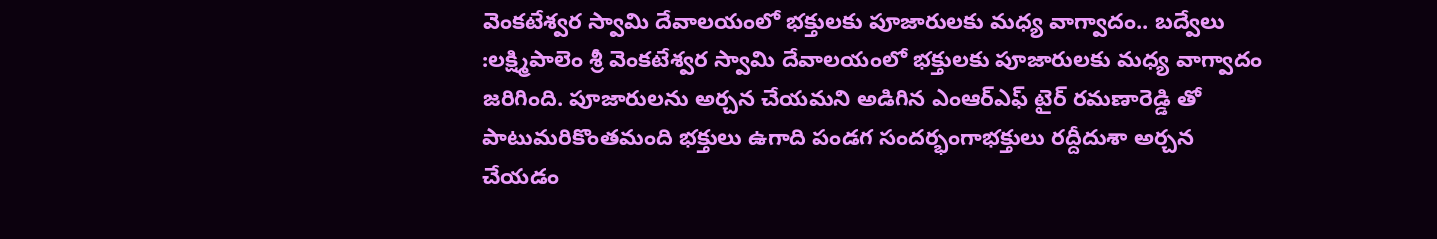వెంకటేశ్వర స్వామి దేవాలయంలో భక్తులకు పూజారులకు మధ్య వాగ్వాదం.. బద్వేలు :లక్ష్మిపాలెం శ్రీ వెంకటేశ్వర స్వామి దేవాలయంలో భక్తులకు పూజారులకు మధ్య వాగ్వాదం జరిగింది. పూజారులను అర్చన చేయమని అడిగిన ఎంఆర్ఎఫ్ టైర్ రమణారెడ్డి తో పాటుమరికొంతమంది భక్తులు ఉగాది పండగ సందర్భంగాభక్తులు రద్దీదుశా అర్చన చేయడం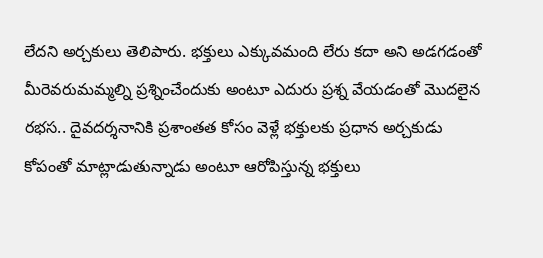లేదని అర్చకులు తెలిపారు. భక్తులు ఎక్కువమంది లేరు కదా అని అడగడంతో మీరెవరుమమ్మల్ని ప్రశ్నించేందుకు అంటూ ఎదురు ప్రశ్న వేయడంతో మొదలైన రభస.. దైవదర్శనానికి ప్రశాంతత కోసం వెళ్లే భక్తులకు ప్రధాన అర్చకుడు కోపంతో మాట్లాడుతున్నాడు అంటూ ఆరోపిస్తున్న భక్తులు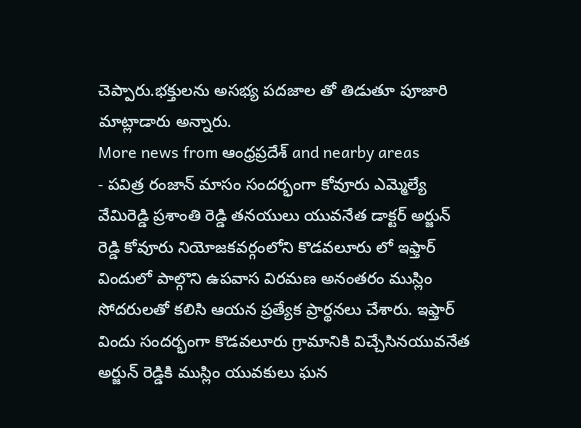చెప్పారు.భక్తులను అసభ్య పదజాల తో తిడుతూ పూజారి మాట్లాడారు అన్నారు.
More news from ఆంధ్రప్రదేశ్ and nearby areas
- పవిత్ర రంజాన్ మాసం సందర్భంగా కోవూరు ఎమ్మెల్యే వేమిరెడ్డి ప్రశాంతి రెడ్డి తనయులు యువనేత డాక్టర్ అర్జున్ రెడ్డి కోవూరు నియోజకవర్గంలోని కొడవలూరు లో ఇఫ్తార్ విందులో పాల్గొని ఉపవాస విరమణ అనంతరం ముస్లిం సోదరులతో కలిసి ఆయన ప్రత్యేక ప్రార్థనలు చేశారు. ఇఫ్తార్ విందు సందర్భంగా కొడవలూరు గ్రామానికి విచ్చేసినయువనేత అర్జున్ రెడ్డికి ముస్లిం యువకులు ఘన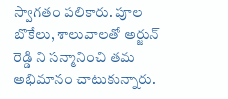స్వాగతం పలికారు. పూల బొకేలు, శాలువాలతో అర్జున్ రెడ్డి ని సన్మానించి తమ అభిమానం చాటుకున్నారు.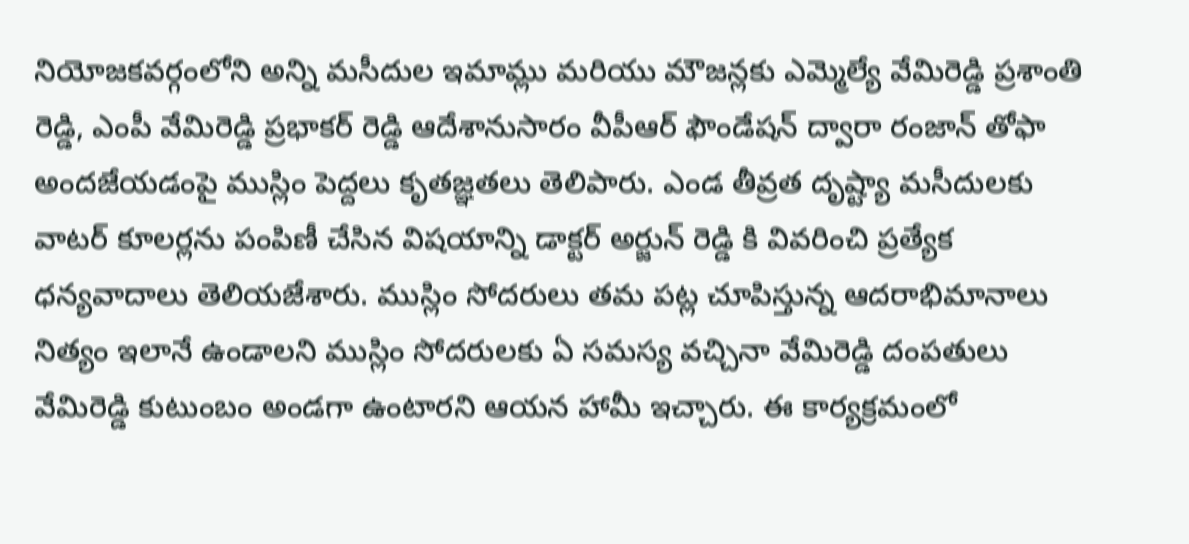నియోజకవర్గంలోని అన్ని మసీదుల ఇమామ్లు మరియు మౌజన్లకు ఎమ్మెల్యే వేమిరెడ్డి ప్రశాంతి రెడ్డి, ఎంపీ వేమిరెడ్డి ప్రభాకర్ రెడ్డి ఆదేశానుసారం వీపీఆర్ ఫౌండేషన్ ద్వారా రంజాన్ తోఫా అందజేయడంపై ముస్లిం పెద్దలు కృతజ్ఞతలు తెలిపారు. ఎండ తీవ్రత దృష్ట్యా మసీదులకు వాటర్ కూలర్లను పంపిణీ చేసిన విషయాన్ని డాక్టర్ అర్జున్ రెడ్డి కి వివరించి ప్రత్యేక ధన్యవాదాలు తెలియజేశారు. ముస్లిం సోదరులు తమ పట్ల చూపిస్తున్న ఆదరాభిమానాలు నిత్యం ఇలానే ఉండాలని ముస్లిం సోదరులకు ఏ సమస్య వచ్చినా వేమిరెడ్డి దంపతులు వేమిరెడ్డి కుటుంబం అండగా ఉంటారని ఆయన హామీ ఇచ్చారు. ఈ కార్యక్రమంలో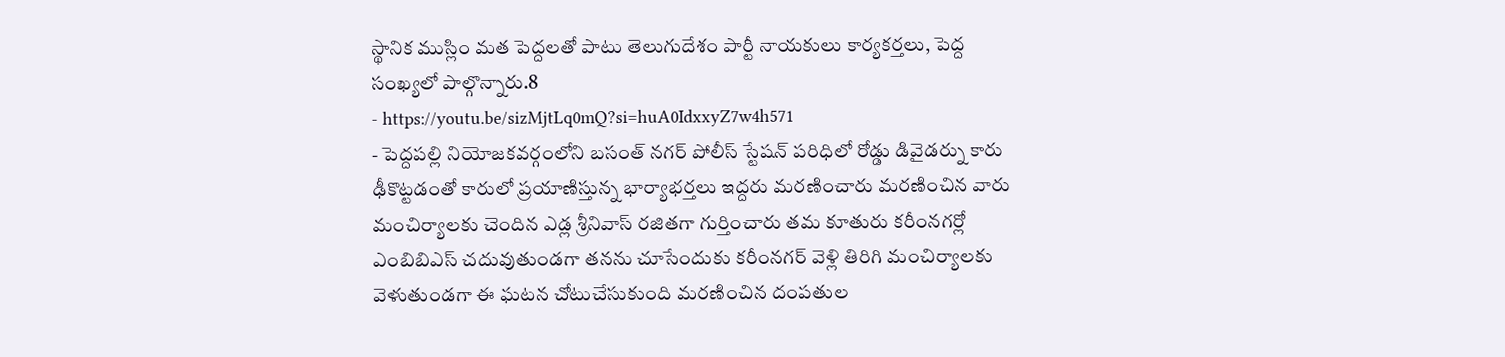స్థానిక ముస్లిం మత పెద్దలతో పాటు తెలుగుదేశం పార్టీ నాయకులు కార్యకర్తలు, పెద్ద సంఖ్యలో పాల్గొన్నారు.8
- https://youtu.be/sizMjtLq0mQ?si=huA0IdxxyZ7w4h571
- పెద్దపల్లి నియోజకవర్గంలోని బసంత్ నగర్ పోలీస్ స్టేషన్ పరిధిలో రోడ్డు డివైడర్ను కారు ఢీకొట్టడంతో కారులో ప్రయాణిస్తున్న భార్యాభర్తలు ఇద్దరు మరణించారు మరణించిన వారు మంచిర్యాలకు చెందిన ఎడ్ల శ్రీనివాస్ రజితగా గుర్తించారు తమ కూతురు కరీంనగర్లో ఎంబిబిఎస్ చదువుతుండగా తనను చూసేందుకు కరీంనగర్ వెళ్లి తిరిగి మంచిర్యాలకు వెళుతుండగా ఈ ఘటన చోటుచేసుకుంది మరణించిన దంపతుల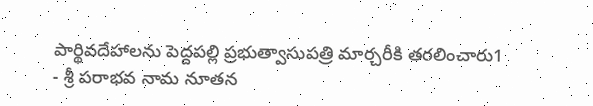పార్థివదేహాలను పెద్దపల్లి ప్రభుత్వాసుపత్రి మార్చరీకి తరలించారు1
- శ్రీ పరాభవ నామ నూతన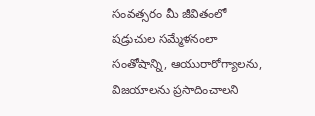సంవత్సరం మీ జీవితంలో షడ్రుచుల సమ్మేళనంలా సంతోషాన్ని, ఆయురారోగ్యాలను, విజయాలను ప్రసాదించాలని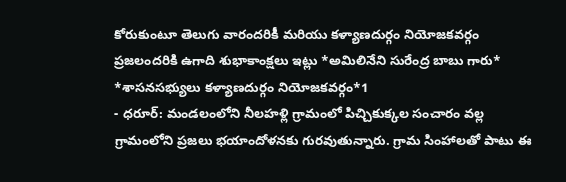కోరుకుంటూ తెలుగు వారందరికీ మరియు కళ్యాణదుర్గం నియోజకవర్గం ప్రజలందరికి ఉగాది శుభాకాంక్షలు ఇట్లు *అమిలినేని సురేంద్ర బాబు గారు* *శాసనసభ్యులు కళ్యాణదుర్గం నియోజకవర్గం*1
- ధరూర్: మండలంలోని నీలహళ్లి గ్రామంలో పిచ్చికుక్కల సంచారం వల్ల గ్రామంలోని ప్రజలు భయాందోళనకు గురవుతున్నారు. గ్రామ సింహాలతో పాటు ఈ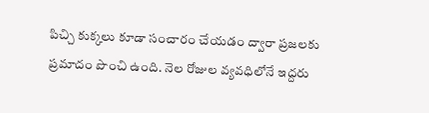పిచ్చి కుక్కలు కూడా సంచారం చేయడం ద్వారా ప్రజలకు ప్రమాదం పొంచి ఉంది. నెల రోజుల వ్యవధిలోనే ఇద్దరు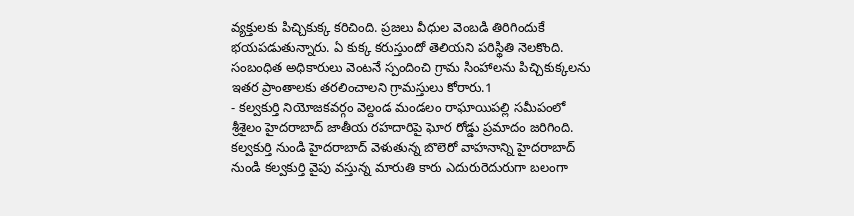వ్యక్తులకు పిచ్చికుక్క కరిచింది. ప్రజలు వీధుల వెంబడి తిరిగిందుకే భయపడుతున్నారు. ఏ కుక్క కరుస్తుందో తెలియని పరిస్థితి నెలకొంది. సంబంధిత అధికారులు వెంటనే స్పందించి గ్రామ సింహాలను పిచ్చికుక్కలను ఇతర ప్రాంతాలకు తరలించాలని గ్రామస్తులు కోరారు.1
- కల్వకుర్తి నియోజకవర్గం వెల్దండ మండలం రాఘాయిపల్లి సమీపంలో శ్రీశైలం హైదరాబాద్ జాతీయ రహదారిపై ఘోర రోడ్డు ప్రమాదం జరిగింది. కల్వకుర్తి నుండి హైదరాబాద్ వెళుతున్న బొలెరో వాహనాన్ని హైదరాబాద్ నుండి కల్వకుర్తి వైపు వస్తున్న మారుతి కారు ఎదురురెదురుగా బలంగా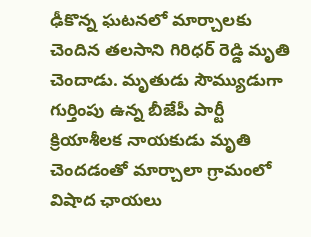ఢీకొన్న ఘటనలో మార్చాలకు చెందిన తలసాని గిరిధర్ రెడ్డి మృతి చెందాడు. మృతుడు సౌమ్యుడుగా గుర్తింపు ఉన్న బీజేపీ పార్టీ క్రియాశీలక నాయకుడు మృతి చెందడంతో మార్చాలా గ్రామంలో విషాద ఛాయలు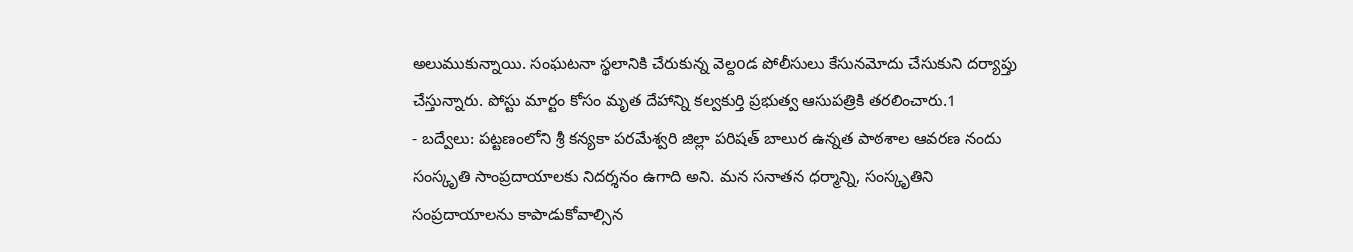అలుముకున్నాయి. సంఘటనా స్థలానికి చేరుకున్న వెల్దoడ పోలీసులు కేసునమోదు చేసుకుని దర్యాప్తు చేస్తున్నారు. పోస్టు మార్టం కోసం మృత దేహాన్ని కల్వకుర్తి ప్రభుత్వ ఆసుపత్రికి తరలించారు.1
- బద్వేలు: పట్టణంలోని శ్రీ కన్యకా పరమేశ్వరి జిల్లా పరిషత్ బాలుర ఉన్నత పాఠశాల ఆవరణ నందు సంస్కృతి సాంప్రదాయాలకు నిదర్శనం ఉగాది అని. మన సనాతన ధర్మాన్ని, సంస్కృతిని సంప్రదాయాలను కాపాడుకోవాల్సిన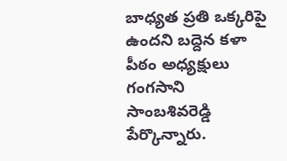బాధ్యత ప్రతి ఒక్కరిపై ఉందని బద్దెన కళా పీఠం అధ్యక్షులు గంగసాని సాంబశివరెడ్డి పేర్కొన్నారు.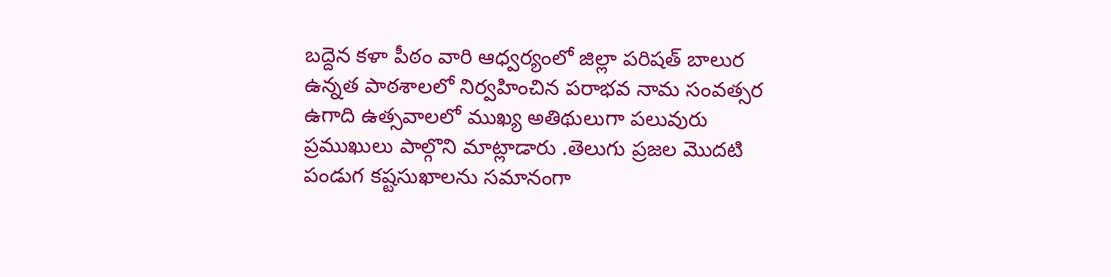బద్దెన కళా పీఠం వారి ఆధ్వర్యంలో జిల్లా పరిషత్ బాలుర ఉన్నత పాఠశాలలో నిర్వహించిన పరాభవ నామ సంవత్సర ఉగాది ఉత్సవాలలో ముఖ్య అతిథులుగా పలువురు ప్రముఖులు పాల్గొని మాట్లాడారు .తెలుగు ప్రజల మొదటి పండుగ కష్టసుఖాలను సమానంగా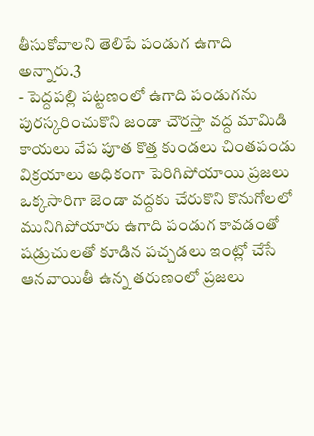తీసుకోవాలని తెలిపే పండుగ ఉగాది అన్నారు.3
- పెద్దపల్లి పట్టణంలో ఉగాది పండుగను పురస్కరించుకొని జండా చౌరస్తా వద్ద మామిడి కాయలు వేప పూత కొత్త కుండలు చింతపండు విక్రయాలు అధికంగా పెరిగిపోయాయి ప్రజలు ఒక్కసారిగా జెండా వద్దకు చేరుకొని కొనుగోలలో మునిగిపోయారు ఉగాది పండుగ కావడంతో షడ్రుచులతో కూడిన పచ్చడలు ఇంట్లో చేసే ఆనవాయితీ ఉన్న తరుణంలో ప్రజలు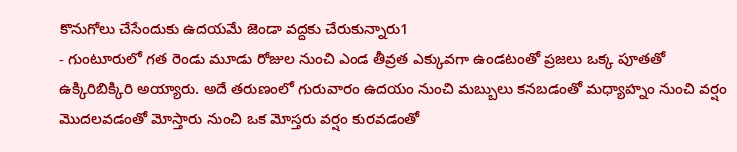కొనుగోలు చేసేందుకు ఉదయమే జెండా వద్దకు చేరుకున్నారు1
- గుంటూరులో గత రెండు మూడు రోజుల నుంచి ఎండ తీవ్రత ఎక్కువగా ఉండటంతో ప్రజలు ఒక్క పూతతో ఉక్కిరిబిక్కిరి అయ్యారు. అదే తరుణంలో గురువారం ఉదయం నుంచి మబ్బులు కనబడంతో మధ్యాహ్నం నుంచి వర్షం మొదలవడంతో మోస్తారు నుంచి ఒక మోస్తరు వర్షం కురవడంతో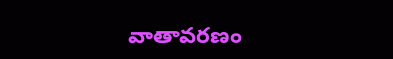వాతావరణం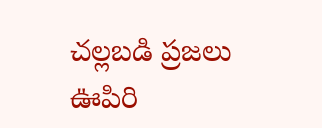చల్లబడి ప్రజలు ఊపిరి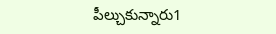పీల్చుకున్నారు1